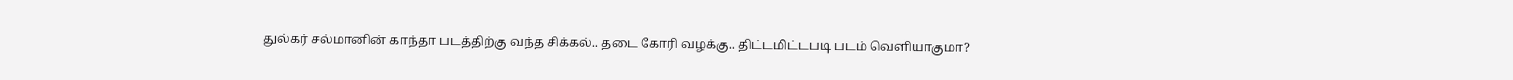துல்கர் சல்மானின் காந்தா படத்திற்கு வந்த சிக்கல்.. தடை கோரி வழக்கு.. திட்டமிட்டபடி படம் வெளியாகுமா?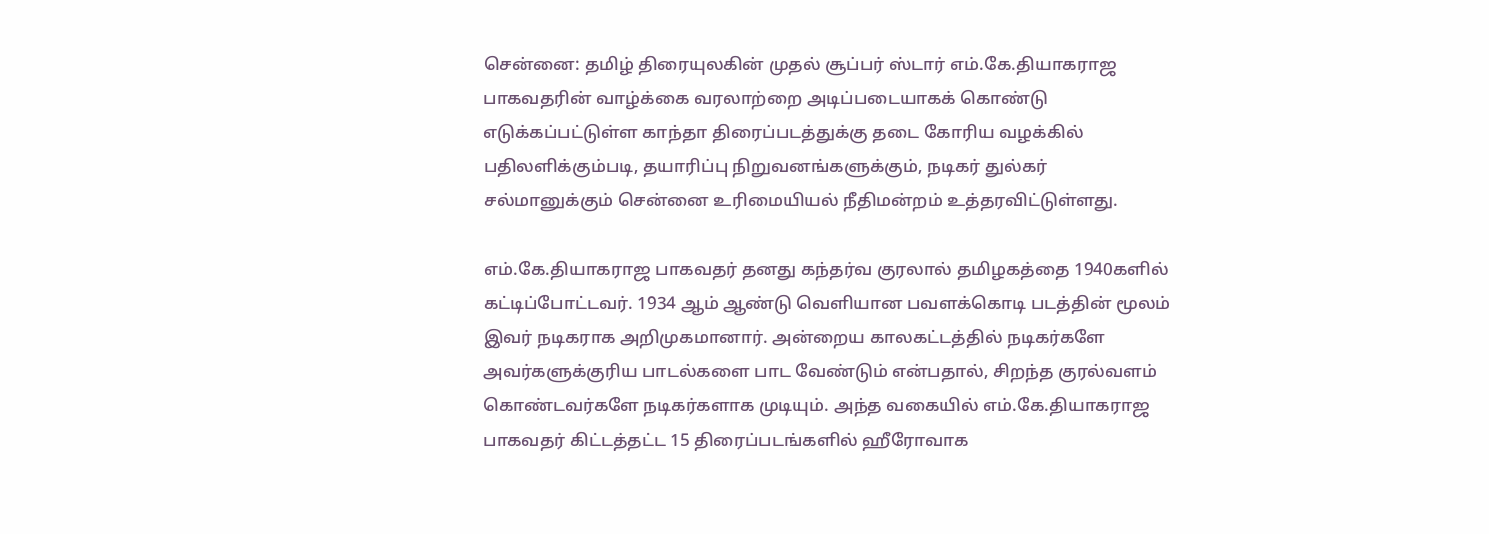சென்னை: தமிழ் திரையுலகின் முதல் சூப்பர் ஸ்டார் எம்.கே.தியாகராஜ பாகவதரின் வாழ்க்கை வரலாற்றை அடிப்படையாகக் கொண்டு எடுக்கப்பட்டுள்ள காந்தா திரைப்படத்துக்கு தடை கோரிய வழக்கில் பதிலளிக்கும்படி, தயாரிப்பு நிறுவனங்களுக்கும், நடிகர் துல்கர் சல்மானுக்கும் சென்னை உரிமையியல் நீதிமன்றம் உத்தரவிட்டுள்ளது.

எம்.கே.தியாகராஜ பாகவதர் தனது கந்தர்வ குரலால் தமிழகத்தை 1940களில் கட்டிப்போட்டவர். 1934 ஆம் ஆண்டு வெளியான பவளக்கொடி படத்தின் மூலம் இவர் நடிகராக அறிமுகமானார். அன்றைய காலகட்டத்தில் நடிகர்களே அவர்களுக்குரிய பாடல்களை பாட வேண்டும் என்பதால், சிறந்த குரல்வளம் கொண்டவர்களே நடிகர்களாக முடியும். அந்த வகையில் எம்.கே.தியாகராஜ பாகவதர் கிட்டத்தட்ட 15 திரைப்படங்களில் ஹீரோவாக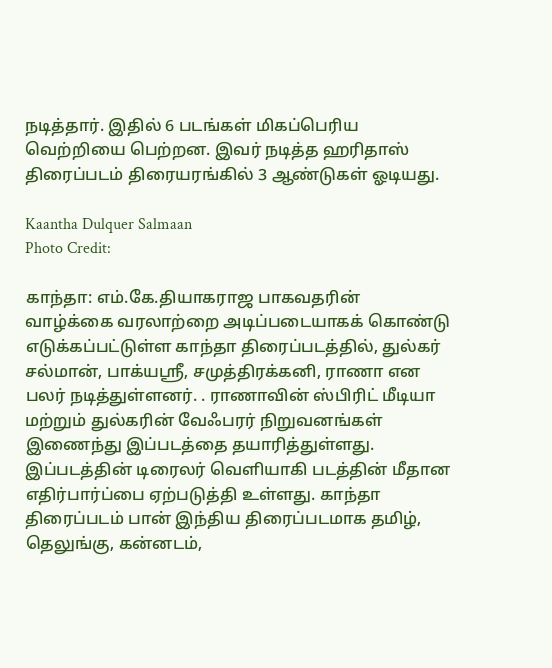நடித்தார். இதில் 6 படங்கள் மிகப்பெரிய வெற்றியை பெற்றன. இவர் நடித்த ஹரிதாஸ் திரைப்படம் திரையரங்கில் 3 ஆண்டுகள் ஓடியது.

Kaantha Dulquer Salmaan
Photo Credit:

காந்தா: எம்.கே.தியாகராஜ பாகவதரின் வாழ்க்கை வரலாற்றை அடிப்படையாகக் கொண்டு எடுக்கப்பட்டுள்ள காந்தா திரைப்படத்தில், துல்கர் சல்மான், பாக்யஸ்ரீ, சமுத்திரக்கனி, ராணா என பலர் நடித்துள்ளனர். . ராணாவின் ஸ்பிரிட் மீடியா மற்றும் துல்கரின் வேஃபரர் நிறுவனங்கள் இணைந்து இப்படத்தை தயாரித்துள்ளது. இப்படத்தின் டிரைலர் வெளியாகி படத்தின் மீதான எதிர்பார்ப்பை ஏற்படுத்தி உள்ளது. காந்தா திரைப்படம் பான் இந்திய திரைப்படமாக தமிழ், தெலுங்கு, கன்னடம்,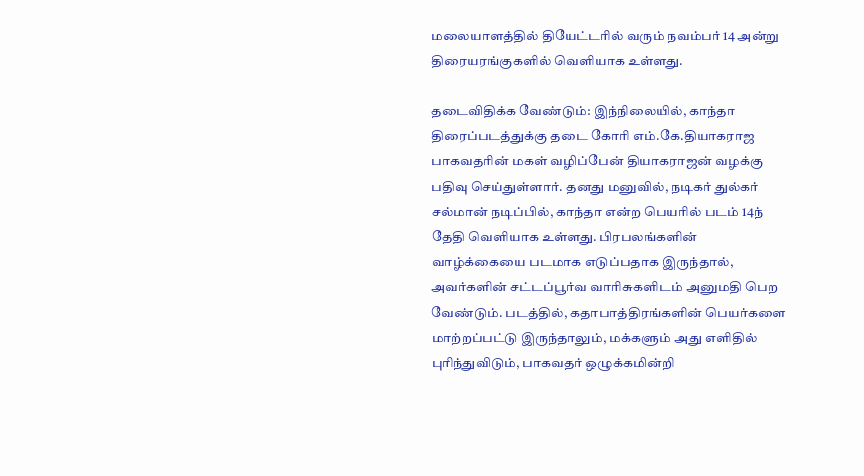மலையாளத்தில் தியேட்டரில் வரும் நவம்பர் 14 அன்று திரையரங்குகளில் வெளியாக உள்ளது.

தடைவிதிக்க வேண்டும்: இந்நிலையில், காந்தா திரைப்படத்துக்கு தடை கோரி எம்.கே.தியாகராஜ பாகவதரின் மகள் வழிப்பேன் தியாகராஜன் வழக்கு பதிவு செய்துள்ளார். தனது மனுவில், நடிகர் துல்கர் சல்மான் நடிப்பில், காந்தா என்ற பெயரில் படம் 14ந் தேதி வெளியாக உள்ளது. பிரபலங்களின் வாழ்க்கையை படமாக எடுப்பதாக இருந்தால், அவர்களின் சட்டப்பூர்வ வாரிசுகளிடம் அனுமதி பெற வேண்டும். படத்தில், கதாபாத்திரங்களின் பெயர்களை மாற்றப்பட்டு இருந்தாலும், மக்களும் அது எளிதில் புரிந்துவிடும், பாகவதர் ஒழுக்கமின்றி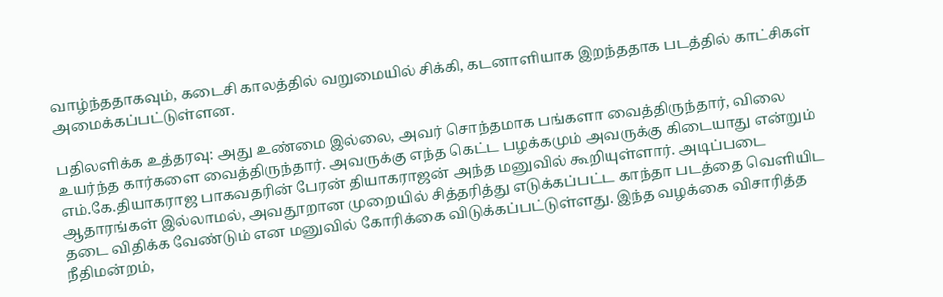வாழ்ந்ததாகவும், கடைசி காலத்தில் வறுமையில் சிக்கி, கடனாளியாக இறந்ததாக படத்தில் காட்சிகள் அமைக்கப்பட்டுள்ளன.

பதிலளிக்க உத்தரவு: அது உண்மை இல்லை, அவர் சொந்தமாக பங்களா வைத்திருந்தார், விலை உயர்ந்த கார்களை வைத்திருந்தார். அவருக்கு எந்த கெட்ட பழக்கமும் அவருக்கு கிடையாது என்றும் எம்.கே.தியாகராஜ பாகவதரின் பேரன் தியாகராஜன் அந்த மனுவில் கூறியுள்ளார். அடிப்படை ஆதாரங்கள் இல்லாமல், அவதூறான முறையில் சித்தரித்து எடுக்கப்பட்ட காந்தா படத்தை வெளியிட தடை விதிக்க வேண்டும் என மனுவில் கோரிக்கை விடுக்கப்பட்டுள்ளது. இந்த வழக்கை விசாரித்த நீதிமன்றம்,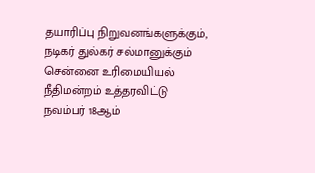தயாரிப்பு நிறுவனங்களுக்கும், நடிகர் துல்கர் சல்மானுக்கும் சென்னை உரிமையியல் நீதிமன்றம் உத்தரவிட்டு நவம்பர் 18ஆம்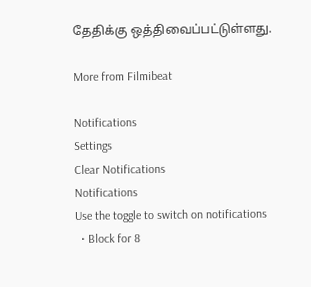தேதிக்கு ஒத்திவைப்பட்டுள்ளது.

More from Filmibeat

Notifications
Settings
Clear Notifications
Notifications
Use the toggle to switch on notifications
  • Block for 8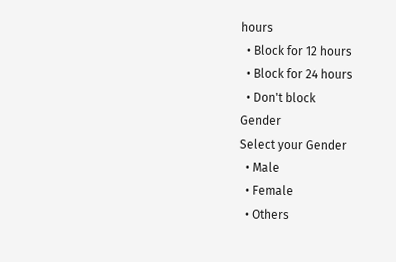hours
  • Block for 12 hours
  • Block for 24 hours
  • Don't block
Gender
Select your Gender
  • Male
  • Female
  • Others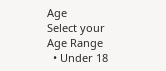Age
Select your Age Range
  • Under 18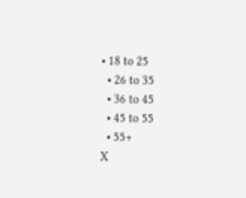• 18 to 25
  • 26 to 35
  • 36 to 45
  • 45 to 55
  • 55+
X